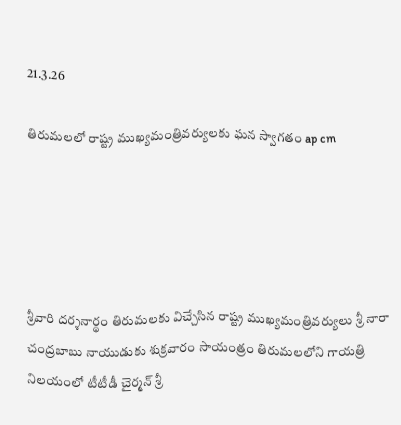21.3.26

తిరుమలలో రాష్ట్ర ముఖ్యమంత్రివర్యులకు ఘన స్వాగతం ap cm





శ్రీవారి దర్శనార్థం తిరుమలకు విచ్చేసిన రాష్ట్ర ముఖ్యమంత్రివర్యులు శ్రీ నారా చంద్రబాబు నాయుడుకు శుక్రవారం సాయంత్రం తిరుమలలోని గాయత్రి నిలయంలో టీటీడీ చైర్మన్ శ్రీ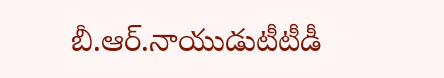బీ.ఆర్.నాయుడుటీటీడీ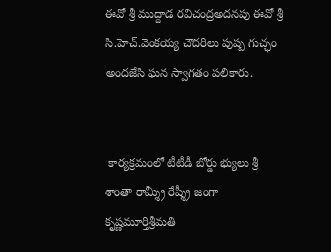ఈవో శ్రీ ముద్దాడ రవిచంద్రఅదనపు ఈవో శ్రీ సి.హెచ్.వెంకయ్య చౌదరిలు పుష్ప గుచ్ఛం అందజేసి ఘన స్వాగతం పలికారు.


 కార్యక్రమంలో టీటీడీ బోర్డు భ్యులు శ్రీ శాంతా రామ్శ్రీ రేష్శ్రీ జంగా కృష్ణమూర్తిశ్రీమతి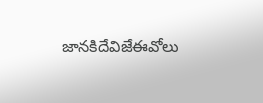జానకిదేవిజేఈవోలు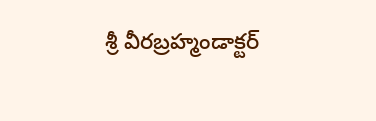శ్రీ వీరబ్రహ్మండాక్టర్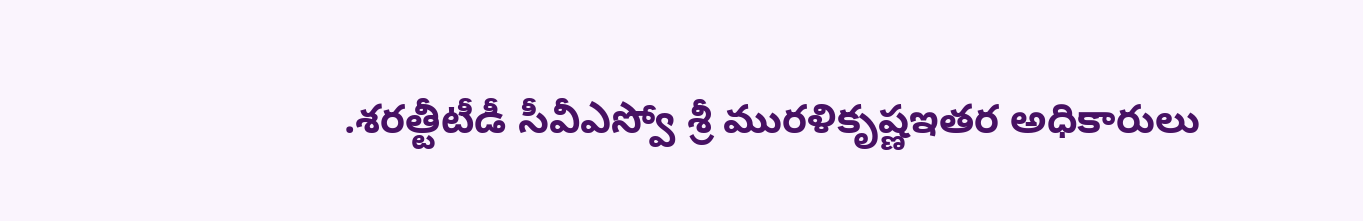.శరత్టీటీడీ సీవీఎస్వో శ్రీ మురళికృష్ణఇతర అధికారులు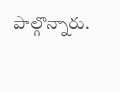పాల్గొన్నారు.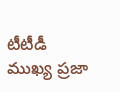టీటీడీ ముఖ్య ప్రజా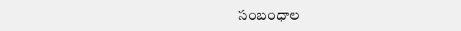సంబంధాల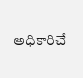అధికారిచే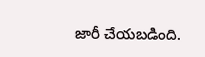జారీ చేయబడింది.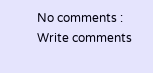No comments :
Write comments